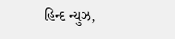હિન્દ ન્યુઝ,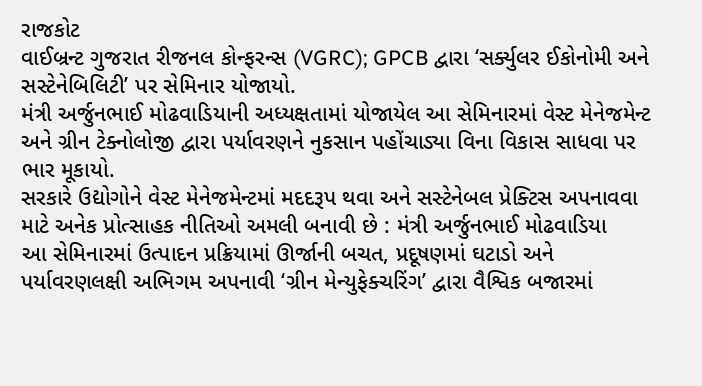રાજકોટ
વાઈબ્રન્ટ ગુજરાત રીજનલ કોન્ફરન્સ (VGRC); GPCB દ્વારા ‘સર્ક્યુલર ઈકોનોમી અને સસ્ટેનેબિલિટી’ પર સેમિનાર યોજાયો.
મંત્રી અર્જુનભાઈ મોઢવાડિયાની અધ્યક્ષતામાં યોજાયેલ આ સેમિનારમાં વેસ્ટ મેનેજમેન્ટ અને ગ્રીન ટેક્નોલોજી દ્વારા પર્યાવરણને નુકસાન પહોંચાડ્યા વિના વિકાસ સાધવા પર ભાર મૂકાયો.
સરકારે ઉદ્યોગોને વેસ્ટ મેનેજમેન્ટમાં મદદરૂપ થવા અને સસ્ટેનેબલ પ્રેક્ટિસ અપનાવવા માટે અનેક પ્રોત્સાહક નીતિઓ અમલી બનાવી છે : મંત્રી અર્જુનભાઈ મોઢવાડિયા
આ સેમિનારમાં ઉત્પાદન પ્રક્રિયામાં ઊર્જાની બચત, પ્રદૂષણમાં ઘટાડો અને પર્યાવરણલક્ષી અભિગમ અપનાવી ‘ગ્રીન મેન્યુફેક્ચરિંગ’ દ્વારા વૈશ્વિક બજારમાં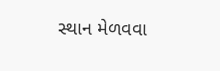સ્થાન મેળવવા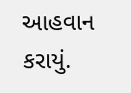આહવાન કરાયું.